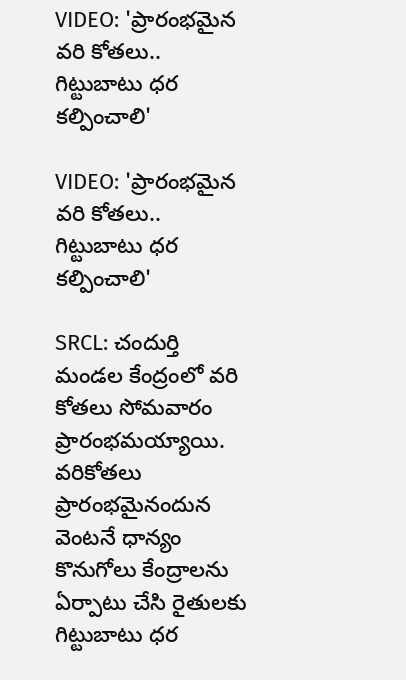VIDEO: 'ప్రారంభమైన వరి కోతలు.. గిట్టుబాటు ధర కల్పించాలి'

VIDEO: 'ప్రారంభమైన వరి కోతలు.. గిట్టుబాటు ధర కల్పించాలి'

SRCL: చందుర్తి మండల కేంద్రంలో వరి కోతలు సోమవారం ప్రారంభమయ్యాయి. వరికోతలు ప్రారంభమైనందున వెంటనే ధాన్యం కొనుగోలు కేంద్రాలను ఏర్పాటు చేసి రైతులకు గిట్టుబాటు ధర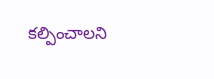కల్పించాలని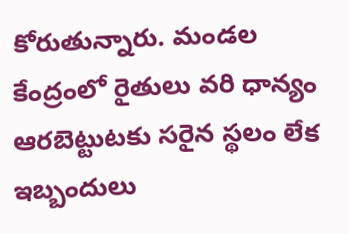కోరుతున్నారు. మండల కేంద్రంలో రైతులు వరి ధాన్యం ఆరబెట్టుటకు సరైన స్థలం లేక ఇబ్బందులు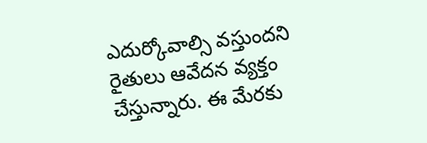ఎదుర్కోవాల్సి వస్తుందని రైతులు ఆవేదన వ్యక్తం చేస్తున్నారు. ఈ మేరకు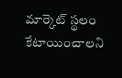మార్కెట్ స్థలం కేటాయించాలని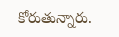కోరుతున్నారు.